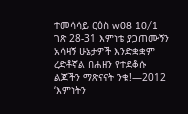ተመሳሳይ ርዕስ w08 10/1 ገጽ 28-31 እምነቴ ያጋጠሙኝን አሳዛኝ ሁኔታዎች እንድቋቋም ረድቶኛል በሐዘን የተደቆሱ ልጆችን ማጽናናት ንቁ!—2012 ‘እምነትን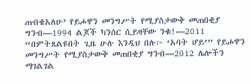ጠብቄአለሁ’ የይሖዋን መንግሥት የሚያስታውቅ መጠበቂያ ግንብ—1994 ልጆች ካንሰር ሲይዛቸው ንቁ!—2011 “በምትጸልዩበት ጊዜ ሁሉ እንዲህ በሉ፦ ‘አባት ሆይ’” የይሖዋን መንግሥት የሚያስታውቅ መጠበቂያ ግንብ—2012 ሌሎችን ማገልገል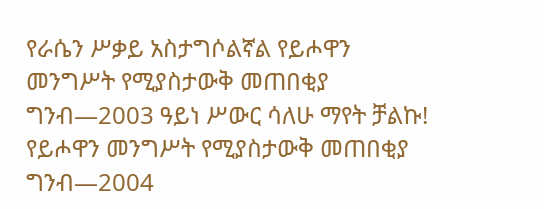የራሴን ሥቃይ አስታግሶልኛል የይሖዋን መንግሥት የሚያስታውቅ መጠበቂያ ግንብ—2003 ዓይነ ሥውር ሳለሁ ማየት ቻልኩ! የይሖዋን መንግሥት የሚያስታውቅ መጠበቂያ ግንብ—2004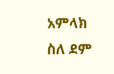አምላክ ስለ ደም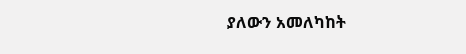ያለውን አመለካከት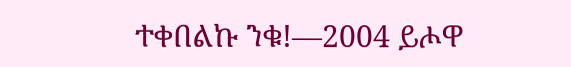ተቀበልኩ ንቁ!—2004 ይሖዋ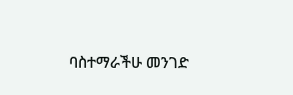ባስተማራችሁ መንገድ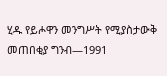ሂዱ የይሖዋን መንግሥት የሚያስታውቅ መጠበቂያ ግንብ—1991